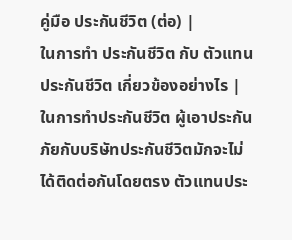คู่มือ ประกันชีวิต (ต่อ) |
ในการทำ ประกันชีวิต กับ ตัวแทน ประกันชีวิต เกี่ยวข้องอย่างไร |
ในการทำประกันชีวิต ผู้เอาประกันภัยกับบริษัทประกันชีวิตมักจะไม่ได้ติดต่อกันโดยตรง ตัวแทนประ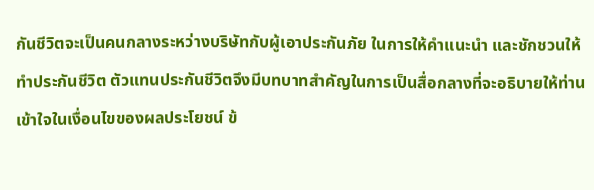กันชีวิตจะเป็นคนกลางระหว่างบริษัทกับผู้เอาประกันภัย ในการให้คำแนะนำ และชักชวนให้ทำประกันชีวิต ตัวแทนประกันชีวิตจึงมีบทบาทสำคัญในการเป็นสื่อกลางที่จะอธิบายให้ท่านเข้าใจในเงื่อนไขของผลประโยชน์ ข้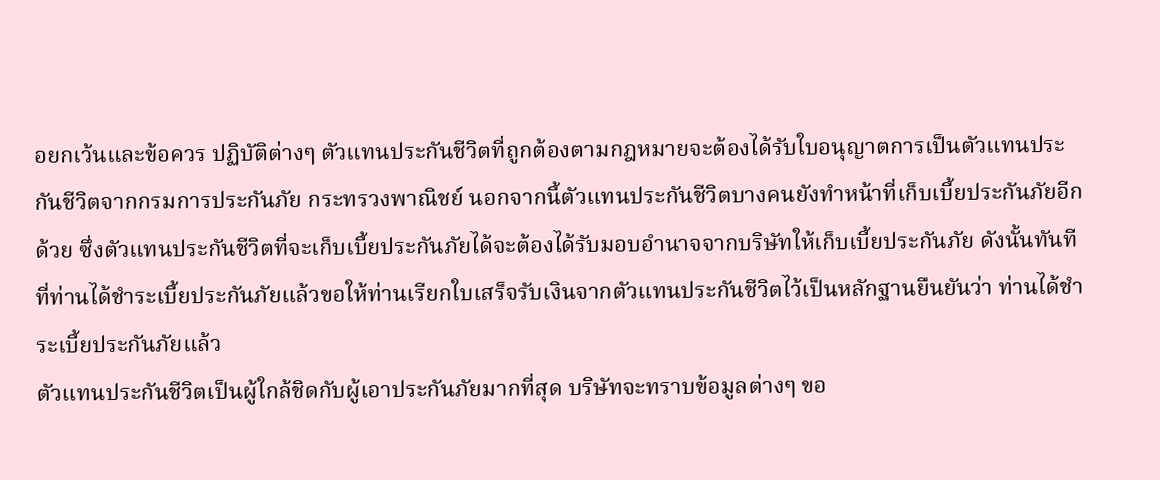อยกเว้นและข้อควร ปฏิบัติต่างๆ ตัวแทนประกันชีวิตที่ถูกต้องตามกฎหมายจะต้องได้รับใบอนุญาตการเป็นตัวแทนประกันชีวิตจากกรมการประกันภัย กระทรวงพาณิชย์ นอกจากนี้ตัวแทนประกันชีวิตบางคนยังทำหน้าที่เก็บเบี้ยประกันภัยอีกด้วย ซึ่งตัวแทนประกันชีวิตที่จะเก็บเบี้ยประกันภัยได้จะต้องได้รับมอบอำนาจจากบริษัทให้เก็บเบี้ยประกันภัย ดังนั้นทันทีที่ท่านได้ชำระเบี้ยประกันภัยแล้วขอให้ท่านเรียกใบเสร็จรับเงินจากตัวแทนประกันชีวิตไว้เป็นหลักฐานยืนยันว่า ท่านได้ชำระเบี้ยประกันภัยแล้ว
ตัวแทนประกันชีวิตเป็นผู้ใกล้ชิดกับผู้เอาประกันภัยมากที่สุด บริษัทจะทราบข้อมูลต่างๆ ขอ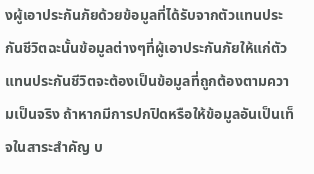งผู้เอาประกันภัยด้วยข้อมูลที่ได้รับจากตัวแทนประกันชีวิตฉะนั้นข้อมูลต่างๆที่ผู้เอาประกันภัยให้แก่ตัวแทนประกันชีวิตจะต้องเป็นข้อมูลที่ถูกต้องตามความเป็นจริง ถ้าหากมีการปกปิดหรือให้ข้อมูลอันเป็นเท็จในสาระสำคัญ บ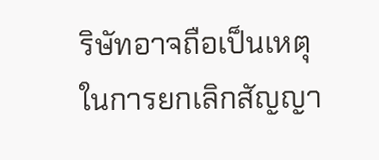ริษัทอาจถือเป็นเหตุในการยกเลิกสัญญา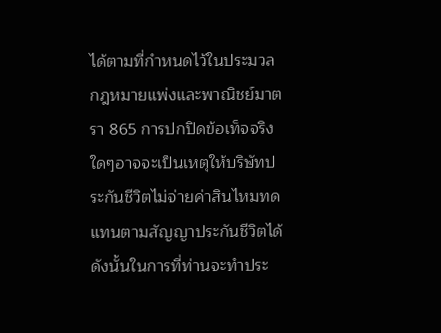ได้ตามที่กำหนดไว้ในประมวลกฎหมายแพ่งและพาณิชย์มาตรา 865 การปกปิดข้อเท็จจริงใดๆอาจจะเป็นเหตุให้บริษัทประกันชีวิตไม่จ่ายค่าสินไหมทดแทนตามสัญญาประกันชีวิตได้
ดังนั้นในการที่ท่านจะทำประ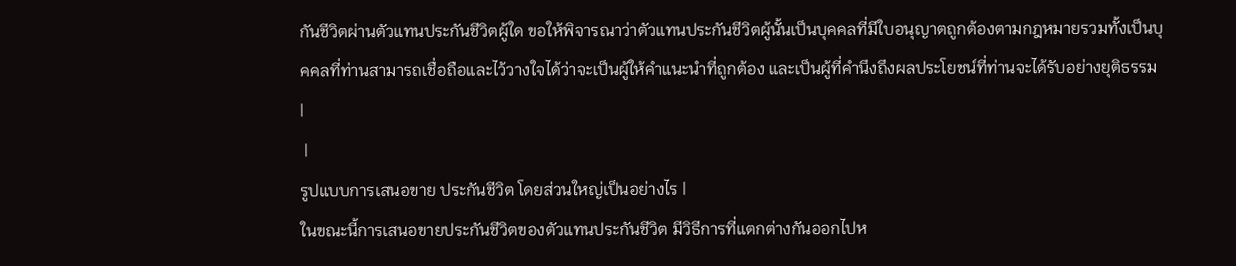กันชีวิตผ่านตัวแทนประกันชีวิตผู้ใด ขอให้พิจารณาว่าตัวแทนประกันชีวิตผู้นั้นเป็นบุคคลที่มีใบอนุญาตถูกต้องตามกฎหมายรวมทั้งเป็นบุคคลที่ท่านสามารถเชื่อถือและไว้วางใจได้ว่าจะเป็นผู้ให้คำแนะนำที่ถูกต้อง และเป็นผู้ที่คำนึงถึงผลประโยชน์ที่ท่านจะได้รับอย่างยุติธรรม
|
 |
รูปแบบการเสนอขาย ประกันชีวิต โดยส่วนใหญ่เป็นอย่างไร |
ในขณะนี้การเสนอขายประกันชีวิตของตัวแทนประกันชีวิต มีวิธีการที่แตกต่างกันออกไปห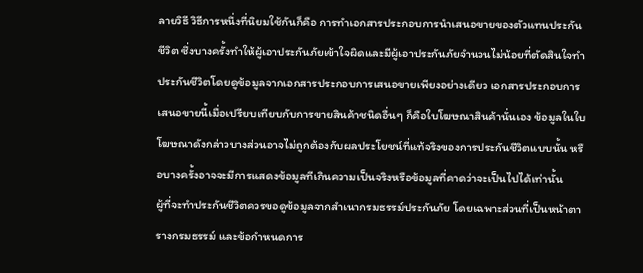ลายวิธี วิธีการหนึ่งที่นิยมใช้กันก็คือ การทำเอกสารประกอบการนำเสนอขายของตัวแทนประกันชีวิต ซึ่งบางครั้งทำให้ผู้เอาประกันภัยเข้าใจผิดและมีผู้เอาประกันภัยจำนวนไม่น้อยที่ตัดสินใจทำประกันชีวิตโดยดูข้อมูลจากเอกสารประกอบการเสนอขายเพียงอย่างเดียว เอกสารประกอบการเสนอขายนี้เมื่อเปรียบเทียบกับการขายสินค้าชนิดอื่นๆ ก็คือใบโฆษณาสินค้านั่นเอง ข้อมูลในใบโฆษณาดังกล่าวบางส่วนอาจไม่ถูกต้องกับผลประโยชน์ที่แท้จริงของการประกันชีวิตแบบนั้น หรือบางครั้งอาจจะมีการแสดงข้อมูลทีเกินความเป็นจริงหรือข้อมูลที่คาดว่าจะเป็นไปได้เท่านั้น
ผู้ที่จะทำประกันชีวิตควรขอดูข้อมูลจากสำเนากรมธรรม์ประกันภัย โดยเฉพาะส่วนที่เป็นหน้าตารางกรมธรรม์ และข้อกำหนดการ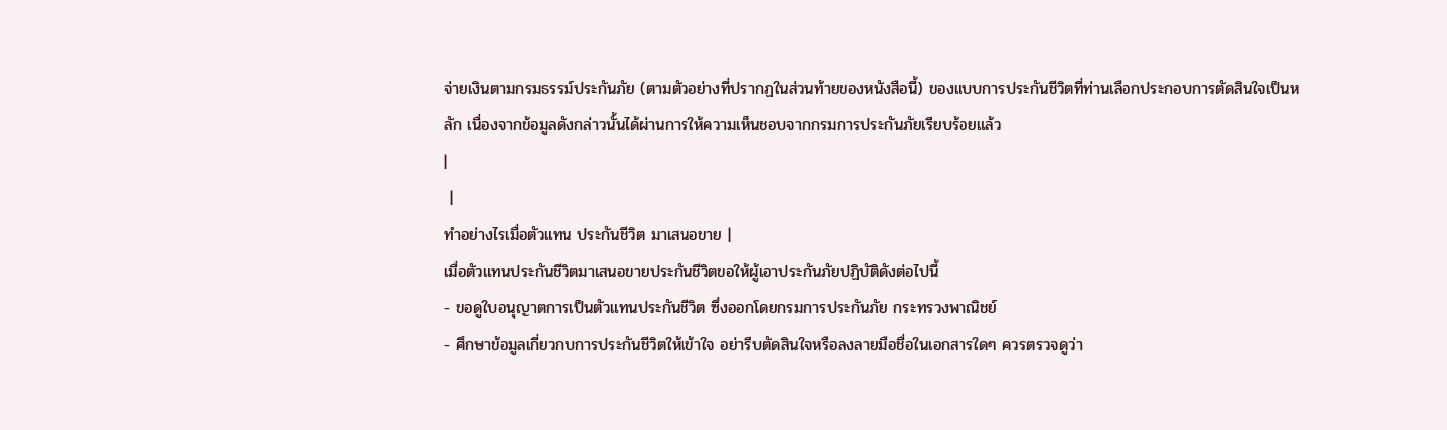จ่ายเงินตามกรมธรรม์ประกันภัย (ตามตัวอย่างที่ปรากฏในส่วนท้ายของหนังสือนี้) ของแบบการประกันชีวิตที่ท่านเลือกประกอบการตัดสินใจเป็นหลัก เนื่องจากข้อมูลดังกล่าวนั้นได้ผ่านการให้ความเห็นชอบจากกรมการประกันภัยเรียบร้อยแล้ว
|
 |
ทำอย่างไรเมื่อตัวแทน ประกันชีวิต มาเสนอขาย |
เมื่อตัวแทนประกันชีวิตมาเสนอขายประกันชีวิตขอให้ผู้เอาประกันภัยปฏิบัติดังต่อไปนี้
- ขอดูใบอนุญาตการเป็นตัวแทนประกันชีวิต ซึ่งออกโดยกรมการประกันภัย กระทรวงพาณิชย์
- ศึกษาข้อมูลเกี่ยวกบการประกันชีวิตให้เข้าใจ อย่ารีบตัดสินใจหรือลงลายมือชื่อในเอกสารใดๆ ควรตรวจดูว่า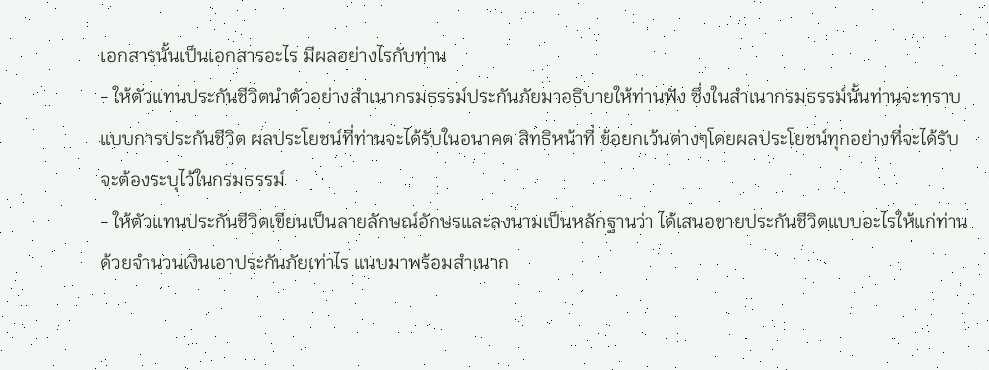เอกสารนั้นเป็นเอกสารอะไร มีผลอย่างไรกับท่าน
- ให้ตัวแทนประกันชีวิตนำตัวอย่างสำเนากรมธรรม์ประกันภัยมาอธิบายให้ท่านฟัง ซึ่งในสำเนากรมธรรม์นั้นท่านจะทราบแบบการประกันชีวิต ผลประโยชน์ที่ท่านจะได้รับในอนาคต สิทธิหน้าที่ ข้อยกเว้นต่างๆโดยผลประโยชน์ทุกอย่างที่จะได้รับจะต้องระบุไว้ในกรมธรรม์
- ให้ตัวแทนประกันชีวิตเขียนเป็นลายลักษณ์อักษรและลงนามเป็นหลักฐานว่า ได้เสนอขายประกันชีวิตแบบอะไรให้แก่ท่าน ด้วยจำนวนเงินเอาประกันภัยเท่าไร แนบมาพร้อมสำเนาก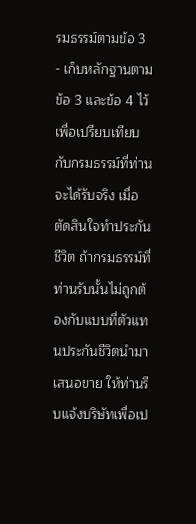รมธรรม์ตามข้อ 3
- เก็บหลักฐานตามข้อ 3 และข้อ 4 ไว้เพื่อเปรียบเทียบกับกรมธรรม์ที่ท่านจะได้รับจริง เมื่อตัดสินใจทำประกันชีวิต ถ้ากรมธรรม์ที่ท่านรับนั้นไม่ถูกต้องกับแบบที่ตัวแทนประกันชีวิตนำมาเสนอขาย ให้ท่านรีบแจ้งบริษัทเพื่อเป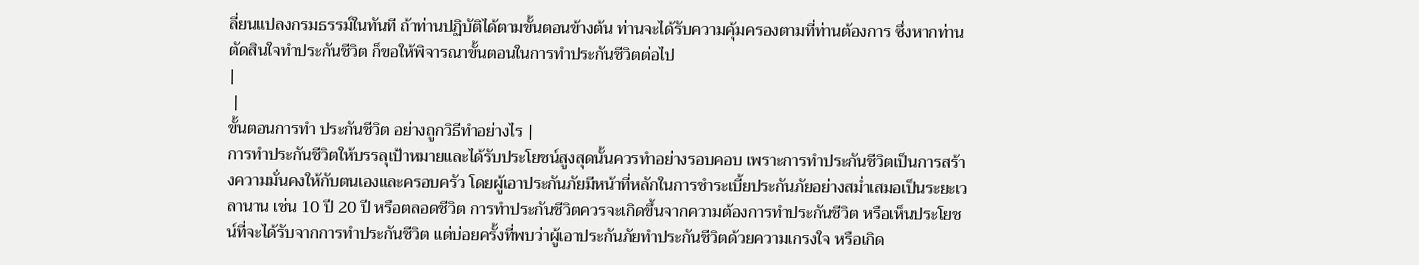ลี่ยนแปลงกรมธรรม์ในทันที ถ้าท่านปฏิบัติได้ตามขั้นตอนข้างต้น ท่านจะได้รับความคุ้มครองตามที่ท่านต้องการ ซึ่งหากท่านตัดสินใจทำประกันชีวิต ก็ขอให้พิจารณาขั้นตอนในการทำประกันชีวิตต่อไป
|
 |
ขั้นตอนการทำ ประกันชีวิต อย่างถูกวิธีทำอย่างไร |
การทำประกันชีวิตให้บรรลุเป้าหมายและได้รับประโยชน์สูงสุดนั้นควรทำอย่างรอบคอบ เพราะการทำประกันชีวิตเป็นการสร้างความมั่นคงให้กับตนเองและครอบครัว โดยผู้เอาประกันภัยมีหน้าที่หลักในการชำระเบี้ยประกันภัยอย่างสม่ำเสมอเป็นระยะเวลานาน เช่น 10 ปี 20 ปี หรือตลอดชีวิต การทำประกันชีวิตควรจะเกิดขึ้นจากความต้องการทำประกันชีวิต หรือเห็นประโยชน์ที่จะได้รับจากการทำประกันชีวิต แต่บ่อยครั้งที่พบว่าผู้เอาประกันภัยทำประกันชีวิตด้วยความเกรงใจ หรือเกิด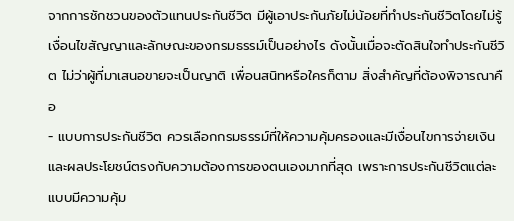จากการชักชวนของตัวแทนประกันชีวิต มีผู้เอาประกันภัยไม่น้อยที่ทำประกันชีวิตโดยไม่รู้เงื่อนไขสัญญาและลักษณะของกรมธรรม์เป็นอย่างไร ดังนั้นเมื่อจะตัดสินใจทำประกันชีวิต ไม่ว่าผู้ที่มาเสนอขายจะเป็นญาติ เพื่อนสนิทหรือใครก็ตาม สิ่งสำคัญที่ต้องพิจารณาคือ
- แบบการประกันชีวิต ควรเลือกกรมธรรม์ที่ให้ความคุ้มครองและมีเงื่อนไขการจ่ายเงินและผลประโยชน์ตรงกับความต้องการของตนเองมากที่สุด เพราะการประกันชีวิตแต่ละแบบมีความคุ้ม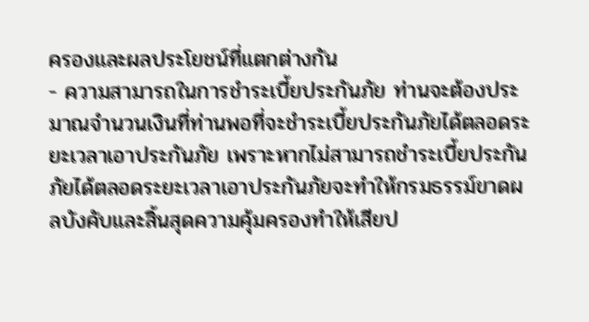ครองและผลประโยชน์ที่แตกต่างกัน
- ความสามารถในการชำระเบี้ยประกันภัย ท่านจะต้องประมาณจำนวนเงินที่ท่านพอที่จะชำระเบี้ยประกันภัยได้ตลอดระยะเวลาเอาประกันภัย เพราะหากไม่สามารถชำระเบี้ยประกันภัยได้ตลอดระยะเวลาเอาประกันภัยจะทำให้กรมธรรม์ขาดผลบังคับและสิ้นสุดความคุ้มครองทำให้เสียป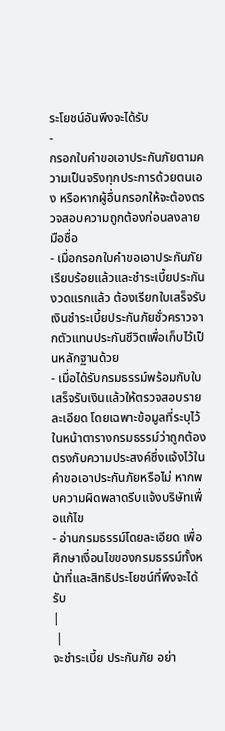ระโยชน์อันพึงจะได้รับ
-
กรอกใบคำขอเอาประกันภัยตามความเป็นจริงทุกประการด้วยตนเอง หรือหากผู้อื่นกรอกให้จะต้องตรวจสอบความถูกต้องก่อนลงลายมือชื่อ
- เมื่อกรอกใบคำขอเอาประกันภัยเรียบร้อยแล้วและชำระเบี้ยประกันงวดแรกแล้ว ต้องเรียกใบเสร็จรับเงินชำระเบี้ยประกันภัยชั่วคราวจากตัวแทนประกันชีวิตเพื่อเก็บไว้เป็นหลักฐานด้วย
- เมื่อได้รับกรมธรรม์พร้อมกับใบเสร็จรับเงินแล้วให้ตรวจสอบรายละเอียด โดยเฉพาะข้อมูลที่ระบุไว้ในหน้าตารางกรมธรรม์ว่าถูกต้องตรงกับความประสงค์ซึ่งแจ้งไว้ในคำขอเอาประกันภัยหรือไม่ หากพบความผิดพลาดรีบแจ้งบริษัทเพื่อแก้ไข
- อ่านกรมธรรม์โดยละเอียด เพื่อศึกษาเงื่อนไขของกรมธรรม์ทั้งหน้าที่และสิทธิประโยชน์ที่พึงจะได้รับ
|
 |
จะชำระเบี้ย ประกันภัย อย่า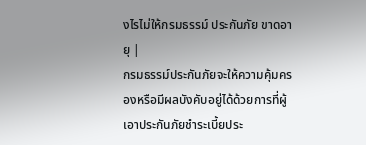งไรไม่ให้กรมธรรม์ ประกันภัย ขาดอายุ |
กรมธรรม์ประกันภัยจะให้ความคุ้มครองหรือมีผลบังคับอยู่ได้ด้วยการที่ผู้เอาประกันภัยชำระเบี้ยประ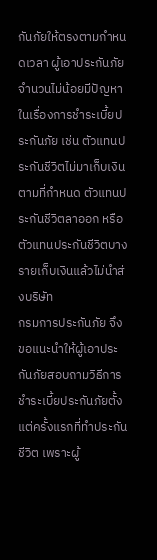กันภัยให้ตรงตามกำหนดเวลา ผู้เอาประกันภัยจำนวนไม่น้อยมีปัญหาในเรื่องการชำระเบี้ยประกันภัย เช่น ตัวแทนประกันชีวิตไม่มาเก็บเงินตามที่กำหนด ตัวแทนประกันชีวิตลาออก หรือตัวแทนประกันชีวิตบางรายเก็บเงินแล้วไม่นำส่งบริษัท
กรมการประกันภัย จึงขอแนะนำให้ผู้เอาประกันภัยสอบถามวิธีการชำระเบี้ยประกันภัยตั้งแต่ครั้งแรกที่ทำประกันชีวิต เพราะผู้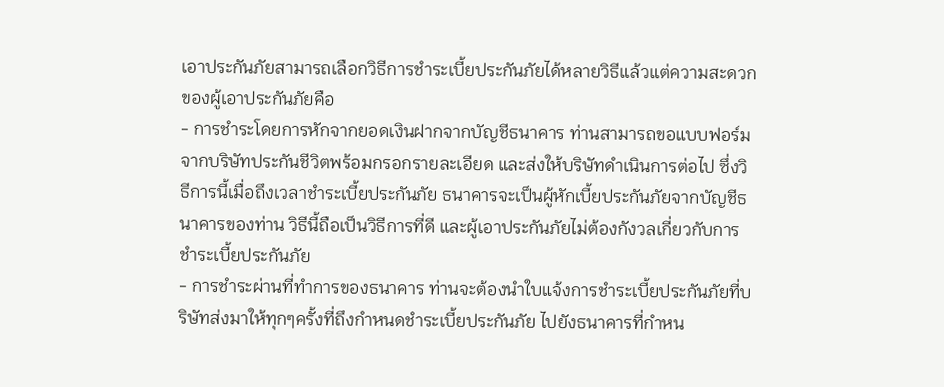เอาประกันภัยสามารถเลือกวิธีการชำระเบี้ยประกันภัยได้หลายวิธีแล้วแต่ความสะดวกของผู้เอาประกันภัยคือ
- การชำระโดยการหักจากยอดเงินฝากจากบัญชีธนาคาร ท่านสามารถขอแบบฟอร์มจากบริษัทประกันชีวิตพร้อมกรอกรายละเอียด และส่งให้บริษัทดำเนินการต่อไป ซึ่งวิธีการนี้เมื่อถึงเวลาชำระเบี้ยประกันภัย ธนาคารจะเป็นผู้หักเบี้ยประกันภัยจากบัญชีธนาคารของท่าน วิธีนี้ถือเป็นวิธีการที่ดี และผู้เอาประกันภัยไม่ต้องกังวลเกี่ยวกับการชำระเบี้ยประกันภัย
- การชำระผ่านที่ทำการของธนาคาร ท่านจะต้องนำใบแจ้งการชำระเบี้ยประกันภัยที่บริษัทส่งมาให้ทุกๆครั้งที่ถึงกำหนดชำระเบี้ยประกันภัย ไปยังธนาคารที่กำหน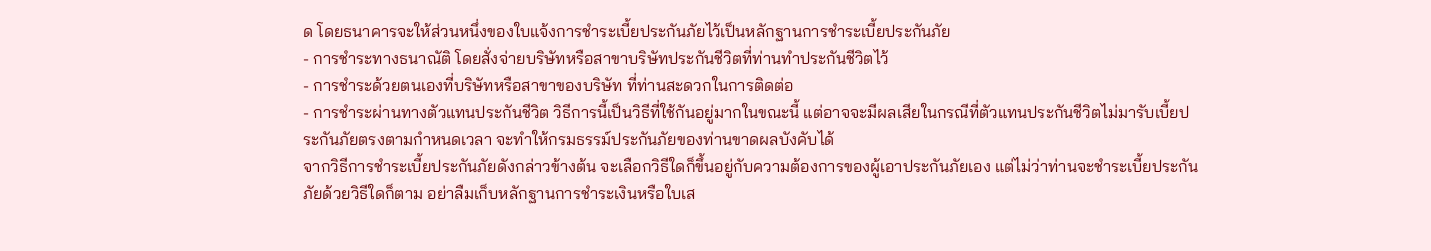ด โดยธนาคารจะให้ส่วนหนึ่งของใบแจ้งการชำระเบี้ยประกันภัยไว้เป็นหลักฐานการชำระเบี้ยประกันภัย
- การชำระทางธนาณัติ โดยสั่งจ่ายบริษัทหรือสาขาบริษัทประกันชีวิตที่ท่านทำประกันชีวิตไว้
- การชำระด้วยตนเองที่บริษัทหรือสาขาของบริษัท ที่ท่านสะดวกในการติดต่อ
- การชำระผ่านทางตัวแทนประกันชีวิต วิธีการนี้เป็นวิธีที่ใช้กันอยู่มากในขณะนี้ แต่อาจจะมีผลเสียในกรณีที่ตัวแทนประกันชีวิตไม่มารับเบี้ยประกันภัยตรงตามกำหนดเวลา จะทำให้กรมธรรม์ประกันภัยของท่านขาดผลบังคับได้
จากวิธีการชำระเบี้ยประกันภัยดังกล่าวข้างต้น จะเลือกวิธีใดก็ขึ้นอยู่กับความต้องการของผู้เอาประกันภัยเอง แต่ไม่ว่าท่านจะชำระเบี้ยประกันภัยด้วยวิธีใดก็ตาม อย่าลืมเก็บหลักฐานการชำระเงินหรือใบเส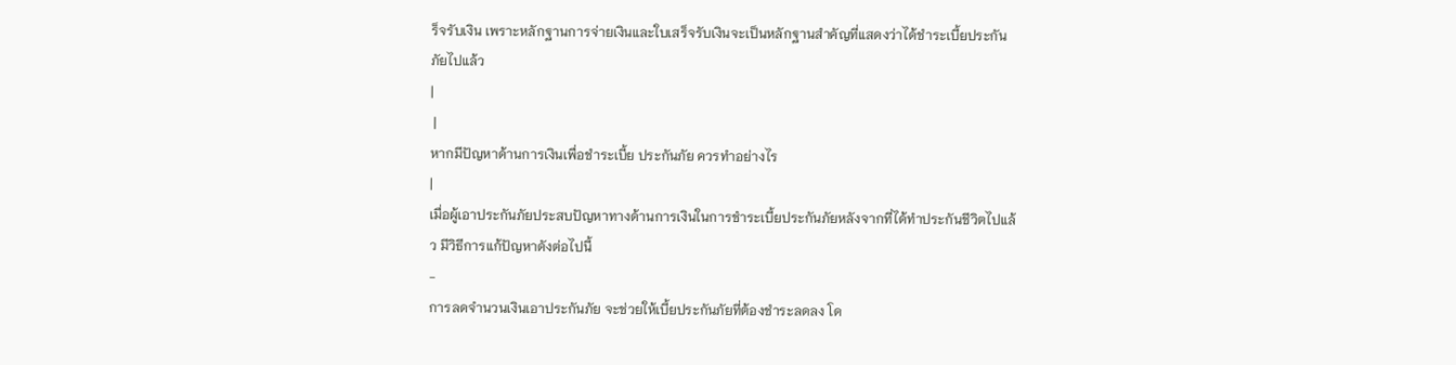ร็จรับเงิน เพราะหลักฐานการจ่ายเงินและใบเสร็จรับเงินจะเป็นหลักฐานสำคัญที่แสดงว่าได้ชำระเบี้ยประกันภัยไปแล้ว
|
 |
หากมีปัญหาด้านการเงินเพื่อชำระเบี้ย ประกันภัย ควรทำอย่างไร
|
เมื่อผู้เอาประกันภัยประสบปัญหาทางด้านการเงินในการชำระเบี้ยประกันภัยหลังจากที่ได้ทำประกันชีวิตไปแล้ว มีวิธีการแก้ปัญหาดังต่อไปนี้
-
การลดจำนวนเงินเอาประกันภัย จะช่วยให้เบี้ยประกันภัยที่ต้องชำระลดลง โด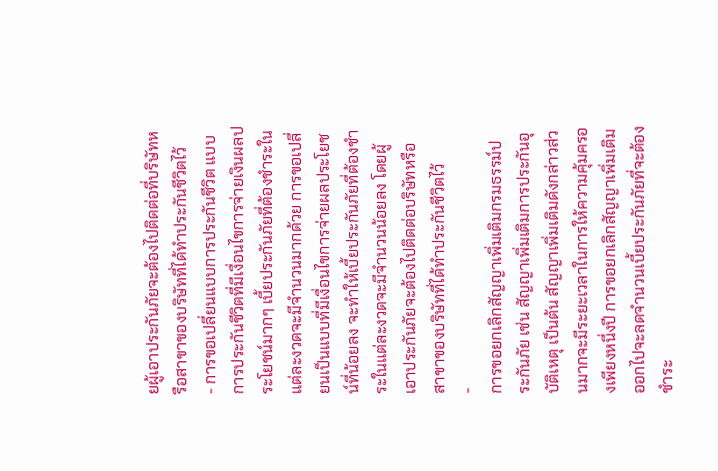ยผู้เอาประกันภัยจะต้องไปติดต่อที่บริษัทหรือสาขาของบริษัทที่ได้ทำประกันชีวิตไว้
- การขอเปลี่ยนแบบการประกันชีวิต แบบการประกันชีวิตที่มีเงื่อนไขการจ่ายเงินผลประโยชน์มากๆ เบี้ยประกันภัยที่ต้องชำระในแต่ละงวดจะมีจำนวนมากด้วย การขอเปลี่ยนเป็นแบบที่มีเงื่อนไขการจ่ายผลประโยชน์ที่น้อยลง จะทำให้เบี้ยประกันภัยที่ต้องชำระในแต่ละงวดจะมีจำนวนน้อยลง โดยผู้เอาประกันภัยจะต้องไปติดต่อบริษัทหรือสาขาของบริษัทที่ได้ทำประกันชีวิตไว้
-
การขอยกเลิกสัญญาเพิ่มเติมกรมธรรม์ประกันภัย เช่น สัญญาเพิ่มเติมการประกันอุบัติเหตุ เป็นต้น สัญญาเพิ่มเติมดังกล่าวส่วนมากจะมีระยะเวลาในการให้ความคุ้มครองเพียงหนึ่งปี การขอยกเลิกสัญญาเพิ่มเติมออกไปจะลดจำนวนเบี้ยประกันภัยที่จะต้องชำระ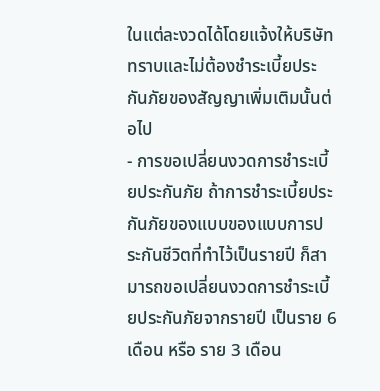ในแต่ละงวดได้โดยแจ้งให้บริษัททราบและไม่ต้องชำระเบี้ยประกันภัยของสัญญาเพิ่มเติมนั้นต่อไป
- การขอเปลี่ยนงวดการชำระเบี้ยประกันภัย ถ้าการชำระเบี้ยประกันภัยของแบบของแบบการประกันชีวิตที่ทำไว้เป็นรายปี ก็สามารถขอเปลี่ยนงวดการชำระเบี้ยประกันภัยจากรายปี เป็นราย 6 เดือน หรือ ราย 3 เดือน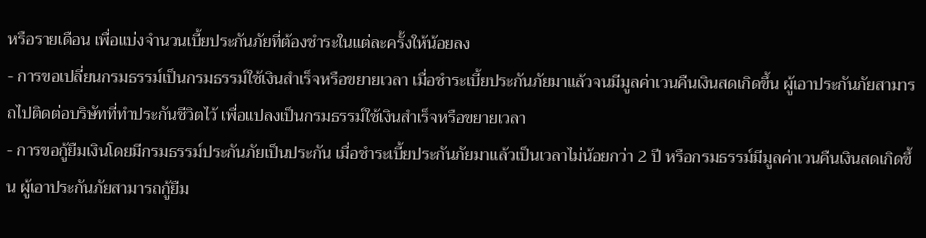หรือรายเดือน เพื่อแบ่งจำนวนเบี้ยประกันภัยที่ต้องชำระในแต่ละครั้งให้น้อยลง
- การขอเปลี่ยนกรมธรรม์เป็นกรมธรรม์ใช้เงินสำเร็จหรือขยายเวลา เมื่อชำระเบี้ยประกันภัยมาแล้วจนมีมูลค่าเวนคืนเงินสดเกิดขึ้น ผู้เอาประกันภัยสามารถไปติดต่อบริษัทที่ทำประกันชีวิตไว้ เพื่อแปลงเป็นกรมธรรม์ใช้เงินสำเร็จหรือขยายเวลา
- การขอกู้ยืมเงินโดยมีกรมธรรม์ประกันภัยเป็นประกัน เมื่อชำระเบี้ยประกันภัยมาแล้วเป็นเวลาไม่น้อยกว่า 2 ปี หรือกรมธรรม์มีมูลค่าเวนคืนเงินสดเกิดขึ้น ผู้เอาประกันภัยสามารถกู้ยืม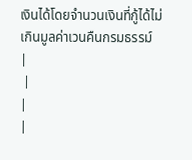เงินได้โดยจำนวนเงินที่กู้ได้ไม่เกินมูลค่าเวนคืนกรมธรรม์
|
 |
|
|